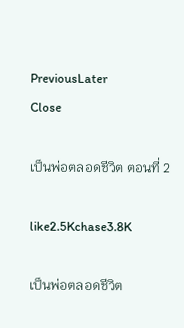PreviousLater
Close

เป็นพ่อตลอดชีวิต ตอนที่ 2

like2.5Kchase3.8K

เป็นพ่อตลอดชีวิต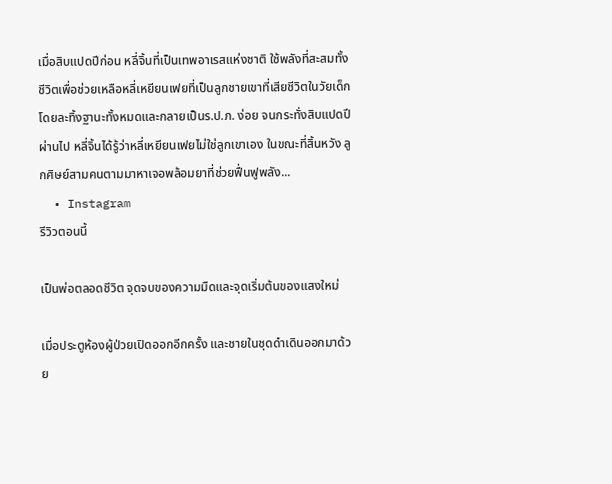เมื่อสิบแปดปีก่อน หลี่จิ้นที่เป็นเทพอาเรสแห่งชาติ ใช้พลังที่สะสมทั้งชีวิตเพื่อช่วยเหลือหลี่เหยียนเฟยที่เป็นลูกชายเขาที่เสียชีวิตในวัยเด็ก โดยละทิ้งฐานะทั้งหมดและกลายเป็นร.ป.ภ. ง่อย จนกระทั่งสิบแปดปีผ่านไป หลี่จิ้นได้รู้ว่าหลี่เหยียนเฟยไม่ใช่ลูกเขาเอง ในขณะที่สิ้นหวัง ลูกศิษย์สามคนตามมาหาเจอพล้อมยาที่ช่วยฟื่นฟูพลัง...
  • Instagram
รีวิวตอนนี้

เป็นพ่อตลอดชีวิต จุดจบของความมืดและจุดเริ่มต้นของแสงใหม่

เมื่อประตูห้องผู้ป่วยเปิดออกอีกครั้ง และชายในชุดดำเดินออกมาด้วย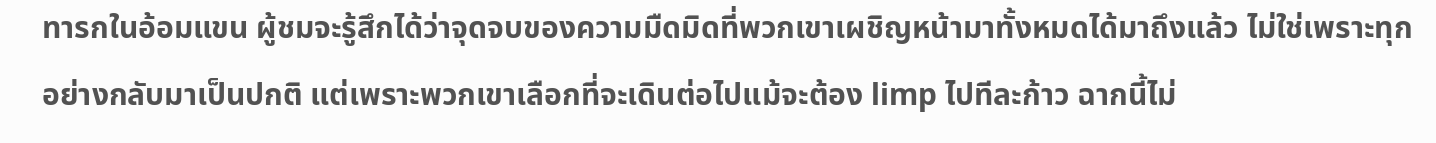ทารกในอ้อมแขน ผู้ชมจะรู้สึกได้ว่าจุดจบของความมืดมิดที่พวกเขาเผชิญหน้ามาทั้งหมดได้มาถึงแล้ว ไม่ใช่เพราะทุกอย่างกลับมาเป็นปกติ แต่เพราะพวกเขาเลือกที่จะเดินต่อไปแม้จะต้อง limp ไปทีละก้าว ฉากนี้ไม่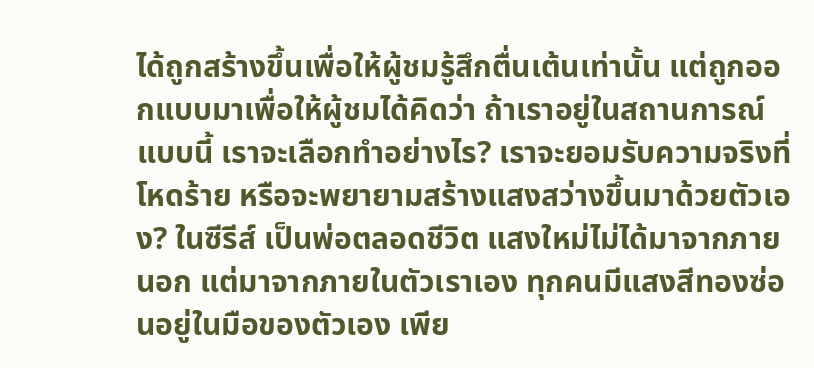ได้ถูกสร้างขึ้นเพื่อให้ผู้ชมรู้สึกตื่นเต้นเท่านั้น แต่ถูกออกแบบมาเพื่อให้ผู้ชมได้คิดว่า ถ้าเราอยู่ในสถานการณ์แบบนี้ เราจะเลือกทำอย่างไร? เราจะยอมรับความจริงที่โหดร้าย หรือจะพยายามสร้างแสงสว่างขึ้นมาด้วยตัวเอง? ในซีรีส์ เป็นพ่อตลอดชีวิต แสงใหม่ไม่ได้มาจากภายนอก แต่มาจากภายในตัวเราเอง ทุกคนมีแสงสีทองซ่อนอยู่ในมือของตัวเอง เพีย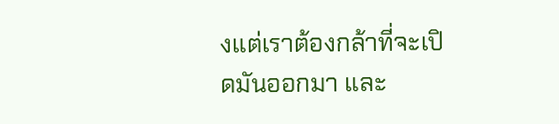งแต่เราต้องกล้าที่จะเปิดมันออกมา และ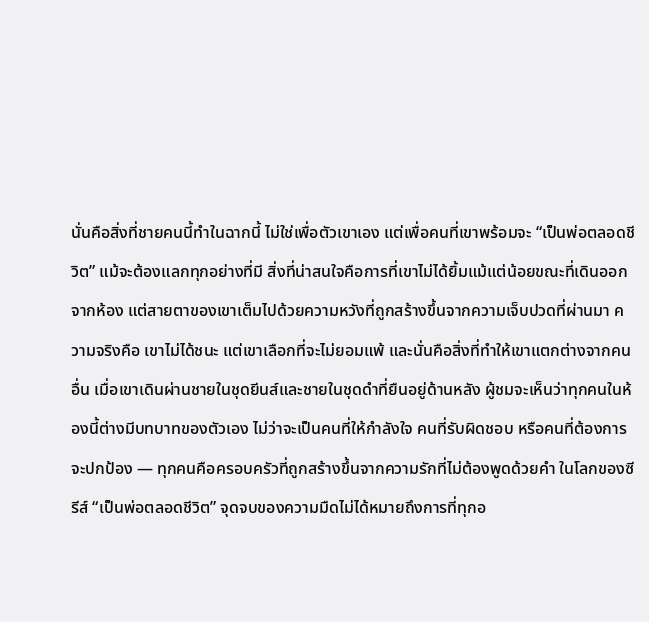นั่นคือสิ่งที่ชายคนนี้ทำในฉากนี้ ไม่ใช่เพื่อตัวเขาเอง แต่เพื่อคนที่เขาพร้อมจะ “เป็นพ่อตลอดชีวิต” แม้จะต้องแลกทุกอย่างที่มี สิ่งที่น่าสนใจคือการที่เขาไม่ได้ยิ้มแม้แต่น้อยขณะที่เดินออกจากห้อง แต่สายตาของเขาเต็มไปด้วยความหวังที่ถูกสร้างขึ้นจากความเจ็บปวดที่ผ่านมา ความจริงคือ เขาไม่ได้ชนะ แต่เขาเลือกที่จะไม่ยอมแพ้ และนั่นคือสิ่งที่ทำให้เขาแตกต่างจากคนอื่น เมื่อเขาเดินผ่านชายในชุดยีนส์และชายในชุดดำที่ยืนอยู่ด้านหลัง ผู้ชมจะเห็นว่าทุกคนในห้องนี้ต่างมีบทบาทของตัวเอง ไม่ว่าจะเป็นคนที่ให้กำลังใจ คนที่รับผิดชอบ หรือคนที่ต้องการจะปกป้อง — ทุกคนคือครอบครัวที่ถูกสร้างขึ้นจากความรักที่ไม่ต้องพูดด้วยคำ ในโลกของซีรีส์ “เป็นพ่อตลอดชีวิต” จุดจบของความมืดไม่ได้หมายถึงการที่ทุกอ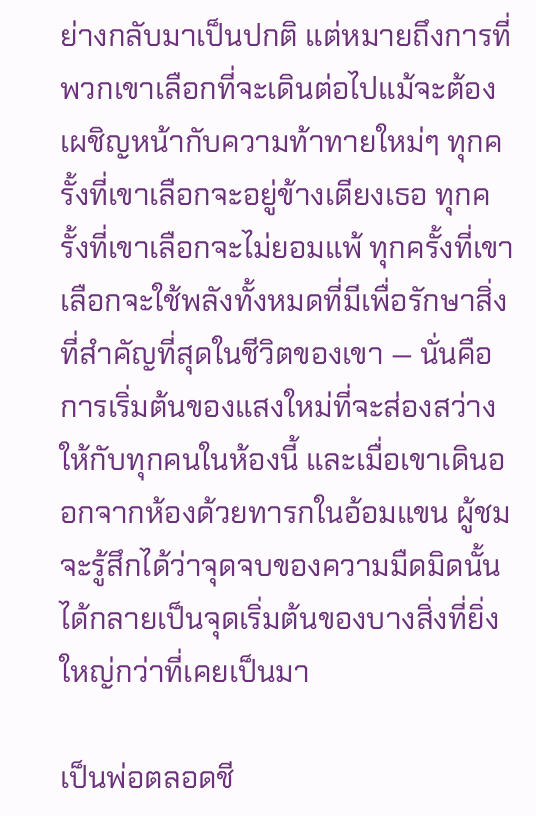ย่างกลับมาเป็นปกติ แต่หมายถึงการที่พวกเขาเลือกที่จะเดินต่อไปแม้จะต้องเผชิญหน้ากับความท้าทายใหม่ๆ ทุกครั้งที่เขาเลือกจะอยู่ข้างเตียงเธอ ทุกครั้งที่เขาเลือกจะไม่ยอมแพ้ ทุกครั้งที่เขาเลือกจะใช้พลังทั้งหมดที่มีเพื่อรักษาสิ่งที่สำคัญที่สุดในชีวิตของเขา — นั่นคือการเริ่มต้นของแสงใหม่ที่จะส่องสว่างให้กับทุกคนในห้องนี้ และเมื่อเขาเดินออกจากห้องด้วยทารกในอ้อมแขน ผู้ชมจะรู้สึกได้ว่าจุดจบของความมืดมิดนั้น ได้กลายเป็นจุดเริ่มต้นของบางสิ่งที่ยิ่งใหญ่กว่าที่เคยเป็นมา

เป็นพ่อตลอดชี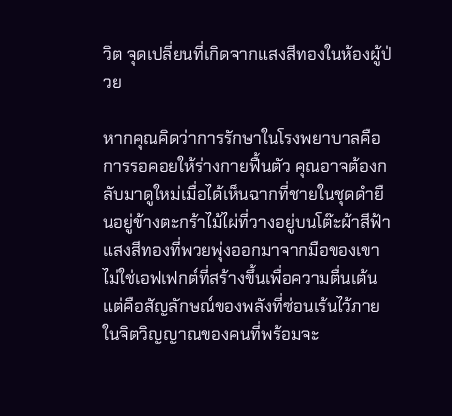วิต จุดเปลี่ยนที่เกิดจากแสงสีทองในห้องผู้ป่วย

หากคุณคิดว่าการรักษาในโรงพยาบาลคือการรอคอยให้ร่างกายฟื้นตัว คุณอาจต้องกลับมาดูใหม่เมื่อได้เห็นฉากที่ชายในชุดดำยืนอยู่ข้างตะกร้าไม้ไผ่ที่วางอยู่บนโต๊ะผ้าสีฟ้า แสงสีทองที่พวยพุ่งออกมาจากมือของเขาไม่ใช่เอฟเฟกต์ที่สร้างขึ้นเพื่อความตื่นเต้น แต่คือสัญลักษณ์ของพลังที่ซ่อนเร้นไว้ภายในจิตวิญญาณของคนที่พร้อมจะ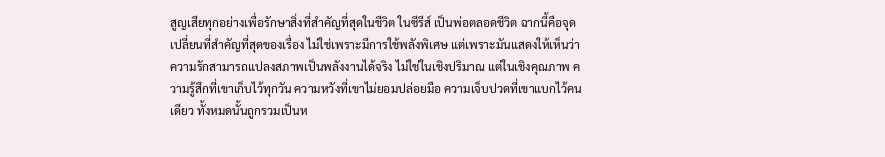สูญเสียทุกอย่างเพื่อรักษาสิ่งที่สำคัญที่สุดในชีวิต ในซีรีส์ เป็นพ่อตลอดชีวิต ฉากนี้คือจุดเปลี่ยนที่สำคัญที่สุดของเรื่อง ไม่ใช่เพราะมีการใช้พลังพิเศษ แต่เพราะมันแสดงให้เห็นว่าความรักสามารถแปลงสภาพเป็นพลังงานได้จริง ไม่ใช่ในเชิงปริมาณ แต่ในเชิงคุณภาพ ความรู้สึกที่เขาเก็บไว้ทุกวัน ความหวังที่เขาไม่ยอมปล่อยมือ ความเจ็บปวดที่เขาแบกไว้คนเดียว ทั้งหมดนั้นถูกรวมเป็นห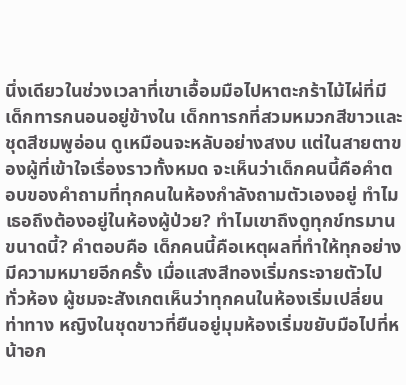นึ่งเดียวในช่วงเวลาที่เขาเอื้อมมือไปหาตะกร้าไม้ไผ่ที่มีเด็กทารกนอนอยู่ข้างใน เด็กทารกที่สวมหมวกสีขาวและชุดสีชมพูอ่อน ดูเหมือนจะหลับอย่างสงบ แต่ในสายตาของผู้ที่เข้าใจเรื่องราวทั้งหมด จะเห็นว่าเด็กคนนี้คือคำตอบของคำถามที่ทุกคนในห้องกำลังถามตัวเองอยู่ ทำไมเธอถึงต้องอยู่ในห้องผู้ป่วย? ทำไมเขาถึงดูทุกข์ทรมานขนาดนี้? คำตอบคือ เด็กคนนี้คือเหตุผลที่ทำให้ทุกอย่างมีความหมายอีกครั้ง เมื่อแสงสีทองเริ่มกระจายตัวไปทั่วห้อง ผู้ชมจะสังเกตเห็นว่าทุกคนในห้องเริ่มเปลี่ยนท่าทาง หญิงในชุดขาวที่ยืนอยู่มุมห้องเริ่มขยับมือไปที่หน้าอก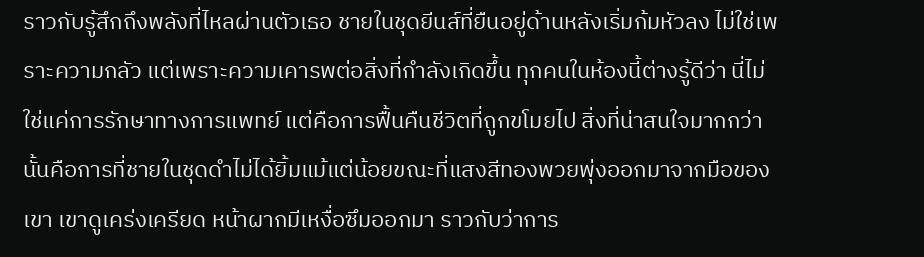ราวกับรู้สึกถึงพลังที่ไหลผ่านตัวเธอ ชายในชุดยีนส์ที่ยืนอยู่ด้านหลังเริ่มก้มหัวลง ไม่ใช่เพราะความกลัว แต่เพราะความเคารพต่อสิ่งที่กำลังเกิดขึ้น ทุกคนในห้องนี้ต่างรู้ดีว่า นี่ไม่ใช่แค่การรักษาทางการแพทย์ แต่คือการฟื้นคืนชีวิตที่ถูกขโมยไป สิ่งที่น่าสนใจมากกว่านั้นคือการที่ชายในชุดดำไม่ได้ยิ้มแม้แต่น้อยขณะที่แสงสีทองพวยพุ่งออกมาจากมือของเขา เขาดูเคร่งเครียด หน้าผากมีเหงื่อซึมออกมา ราวกับว่าการ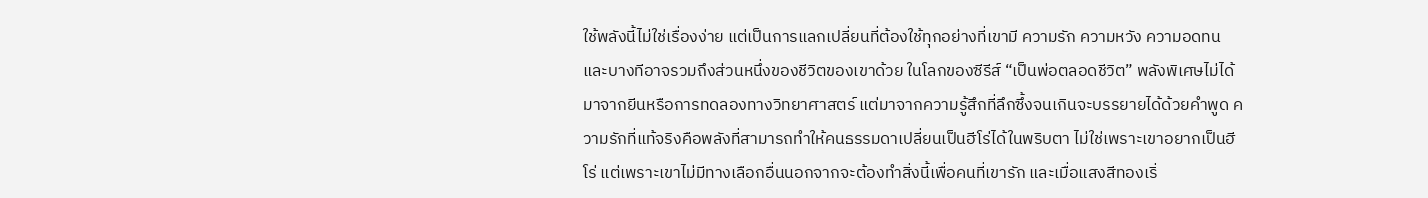ใช้พลังนี้ไม่ใช่เรื่องง่าย แต่เป็นการแลกเปลี่ยนที่ต้องใช้ทุกอย่างที่เขามี ความรัก ความหวัง ความอดทน และบางทีอาจรวมถึงส่วนหนึ่งของชีวิตของเขาด้วย ในโลกของซีรีส์ “เป็นพ่อตลอดชีวิต” พลังพิเศษไม่ได้มาจากยีนหรือการทดลองทางวิทยาศาสตร์ แต่มาจากความรู้สึกที่ลึกซึ้งจนเกินจะบรรยายได้ด้วยคำพูด ความรักที่แท้จริงคือพลังที่สามารถทำให้คนธรรมดาเปลี่ยนเป็นฮีโร่ได้ในพริบตา ไม่ใช่เพราะเขาอยากเป็นฮีโร่ แต่เพราะเขาไม่มีทางเลือกอื่นนอกจากจะต้องทำสิ่งนี้เพื่อคนที่เขารัก และเมื่อแสงสีทองเริ่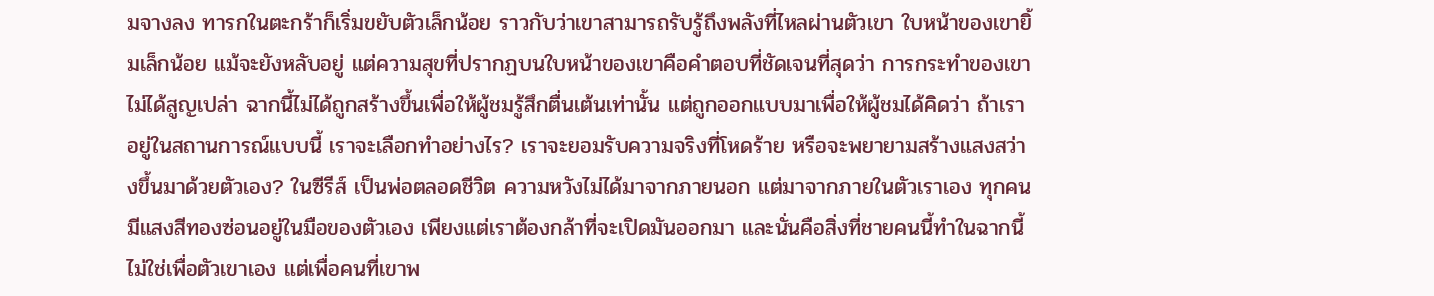มจางลง ทารกในตะกร้าก็เริ่มขยับตัวเล็กน้อย ราวกับว่าเขาสามารถรับรู้ถึงพลังที่ไหลผ่านตัวเขา ใบหน้าของเขายิ้มเล็กน้อย แม้จะยังหลับอยู่ แต่ความสุขที่ปรากฏบนใบหน้าของเขาคือคำตอบที่ชัดเจนที่สุดว่า การกระทำของเขาไม่ได้สูญเปล่า ฉากนี้ไม่ได้ถูกสร้างขึ้นเพื่อให้ผู้ชมรู้สึกตื่นเต้นเท่านั้น แต่ถูกออกแบบมาเพื่อให้ผู้ชมได้คิดว่า ถ้าเราอยู่ในสถานการณ์แบบนี้ เราจะเลือกทำอย่างไร? เราจะยอมรับความจริงที่โหดร้าย หรือจะพยายามสร้างแสงสว่างขึ้นมาด้วยตัวเอง? ในซีรีส์ เป็นพ่อตลอดชีวิต ความหวังไม่ได้มาจากภายนอก แต่มาจากภายในตัวเราเอง ทุกคนมีแสงสีทองซ่อนอยู่ในมือของตัวเอง เพียงแต่เราต้องกล้าที่จะเปิดมันออกมา และนั่นคือสิ่งที่ชายคนนี้ทำในฉากนี้ ไม่ใช่เพื่อตัวเขาเอง แต่เพื่อคนที่เขาพ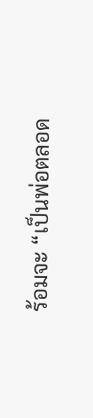ร้อมจะ “เป็นพ่อตลอด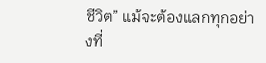ชีวิต” แม้จะต้องแลกทุกอย่างที่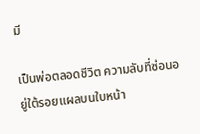มี

เป็นพ่อตลอดชีวิต ความลับที่ซ่อนอยู่ใต้รอยแผลบนใบหน้า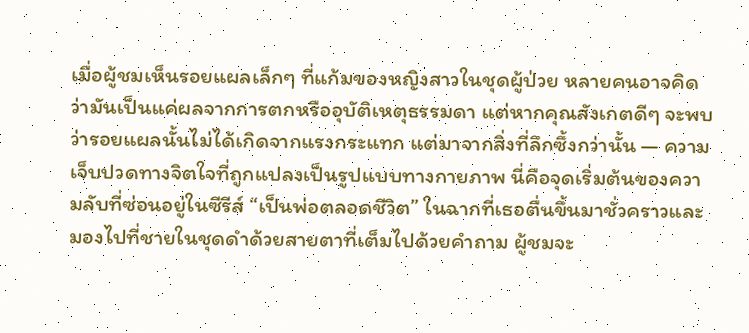เมื่อผู้ชมเห็นรอยแผลเล็กๆ ที่แก้มของหญิงสาวในชุดผู้ป่วย หลายคนอาจคิดว่ามันเป็นแค่ผลจากการตกหรืออุบัติเหตุธรรมดา แต่หากคุณสังเกตดีๆ จะพบว่ารอยแผลนั้นไม่ได้เกิดจากแรงกระแทก แต่มาจากสิ่งที่ลึกซึ้งกว่านั้น — ความเจ็บปวดทางจิตใจที่ถูกแปลงเป็นรูปแบบทางกายภาพ นี่คือจุดเริ่มต้นของความลับที่ซ่อนอยู่ในซีรีส์ “เป็นพ่อตลอดชีวิต” ในฉากที่เธอตื่นขึ้นมาชั่วคราวและมองไปที่ชายในชุดดำด้วยสายตาที่เต็มไปด้วยคำถาม ผู้ชมจะ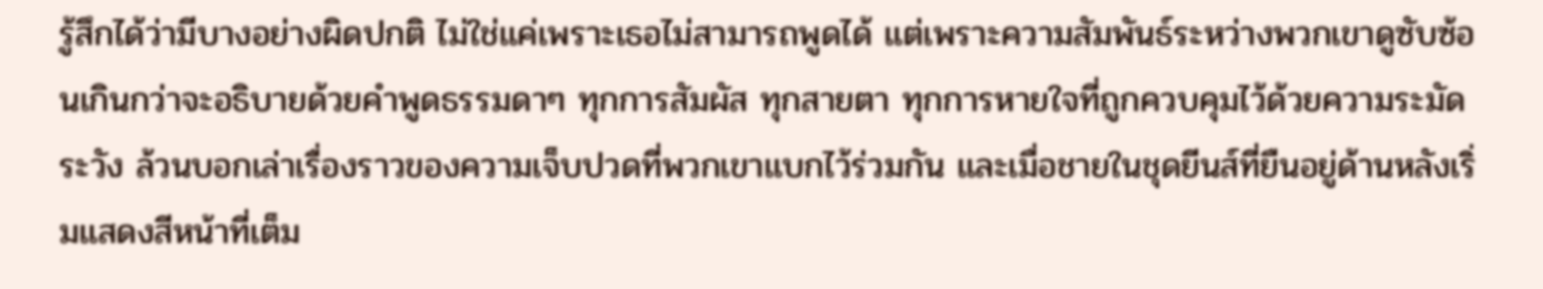รู้สึกได้ว่ามีบางอย่างผิดปกติ ไม่ใช่แค่เพราะเธอไม่สามารถพูดได้ แต่เพราะความสัมพันธ์ระหว่างพวกเขาดูซับซ้อนเกินกว่าจะอธิบายด้วยคำพูดธรรมดาๆ ทุกการสัมผัส ทุกสายตา ทุกการหายใจที่ถูกควบคุมไว้ด้วยความระมัดระวัง ล้วนบอกเล่าเรื่องราวของความเจ็บปวดที่พวกเขาแบกไว้ร่วมกัน และเมื่อชายในชุดยีนส์ที่ยืนอยู่ด้านหลังเริ่มแสดงสีหน้าที่เต็ม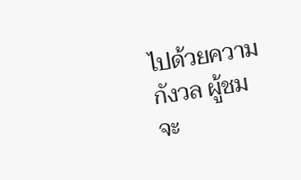ไปด้วยความกังวล ผู้ชมจะ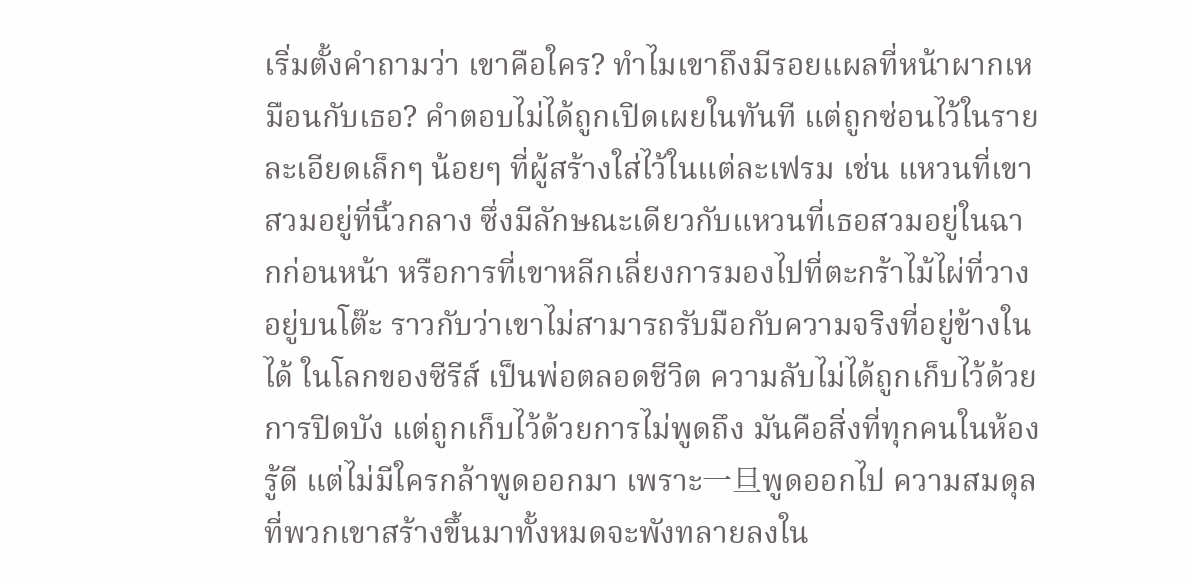เริ่มตั้งคำถามว่า เขาคือใคร? ทำไมเขาถึงมีรอยแผลที่หน้าผากเหมือนกับเธอ? คำตอบไม่ได้ถูกเปิดเผยในทันที แต่ถูกซ่อนไว้ในรายละเอียดเล็กๆ น้อยๆ ที่ผู้สร้างใส่ไว้ในแต่ละเฟรม เช่น แหวนที่เขาสวมอยู่ที่นิ้วกลาง ซึ่งมีลักษณะเดียวกับแหวนที่เธอสวมอยู่ในฉากก่อนหน้า หรือการที่เขาหลีกเลี่ยงการมองไปที่ตะกร้าไม้ไผ่ที่วางอยู่บนโต๊ะ ราวกับว่าเขาไม่สามารถรับมือกับความจริงที่อยู่ข้างในได้ ในโลกของซีรีส์ เป็นพ่อตลอดชีวิต ความลับไม่ได้ถูกเก็บไว้ด้วยการปิดบัง แต่ถูกเก็บไว้ด้วยการไม่พูดถึง มันคือสิ่งที่ทุกคนในห้องรู้ดี แต่ไม่มีใครกล้าพูดออกมา เพราะ一旦พูดออกไป ความสมดุลที่พวกเขาสร้างขึ้นมาทั้งหมดจะพังทลายลงใน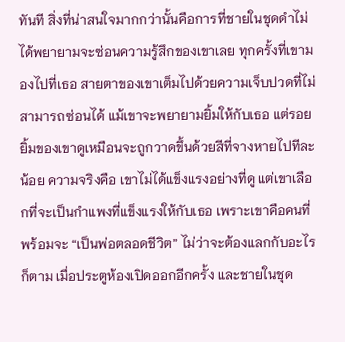ทันที สิ่งที่น่าสนใจมากกว่านั้นคือการที่ชายในชุดดำไม่ได้พยายามจะซ่อนความรู้สึกของเขาเลย ทุกครั้งที่เขามองไปที่เธอ สายตาของเขาเต็มไปด้วยความเจ็บปวดที่ไม่สามารถซ่อนได้ แม้เขาจะพยายามยิ้มให้กับเธอ แต่รอยยิ้มของเขาดูเหมือนจะถูกวาดขึ้นด้วยสีที่จางหายไปทีละน้อย ความจริงคือ เขาไม่ได้แข็งแรงอย่างที่ดู แต่เขาเลือกที่จะเป็นกำแพงที่แข็งแรงให้กับเธอ เพราะเขาคือคนที่พร้อมจะ “เป็นพ่อตลอดชีวิต” ไม่ว่าจะต้องแลกกับอะไรก็ตาม เมื่อประตูห้องเปิดออกอีกครั้ง และชายในชุด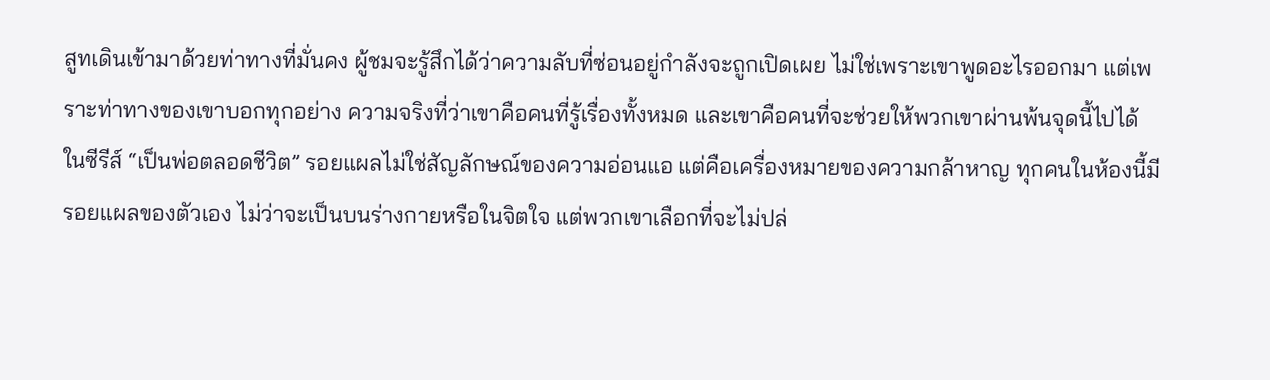สูทเดินเข้ามาด้วยท่าทางที่มั่นคง ผู้ชมจะรู้สึกได้ว่าความลับที่ซ่อนอยู่กำลังจะถูกเปิดเผย ไม่ใช่เพราะเขาพูดอะไรออกมา แต่เพราะท่าทางของเขาบอกทุกอย่าง ความจริงที่ว่าเขาคือคนที่รู้เรื่องทั้งหมด และเขาคือคนที่จะช่วยให้พวกเขาผ่านพ้นจุดนี้ไปได้ ในซีรีส์ “เป็นพ่อตลอดชีวิต” รอยแผลไม่ใช่สัญลักษณ์ของความอ่อนแอ แต่คือเครื่องหมายของความกล้าหาญ ทุกคนในห้องนี้มีรอยแผลของตัวเอง ไม่ว่าจะเป็นบนร่างกายหรือในจิตใจ แต่พวกเขาเลือกที่จะไม่ปล่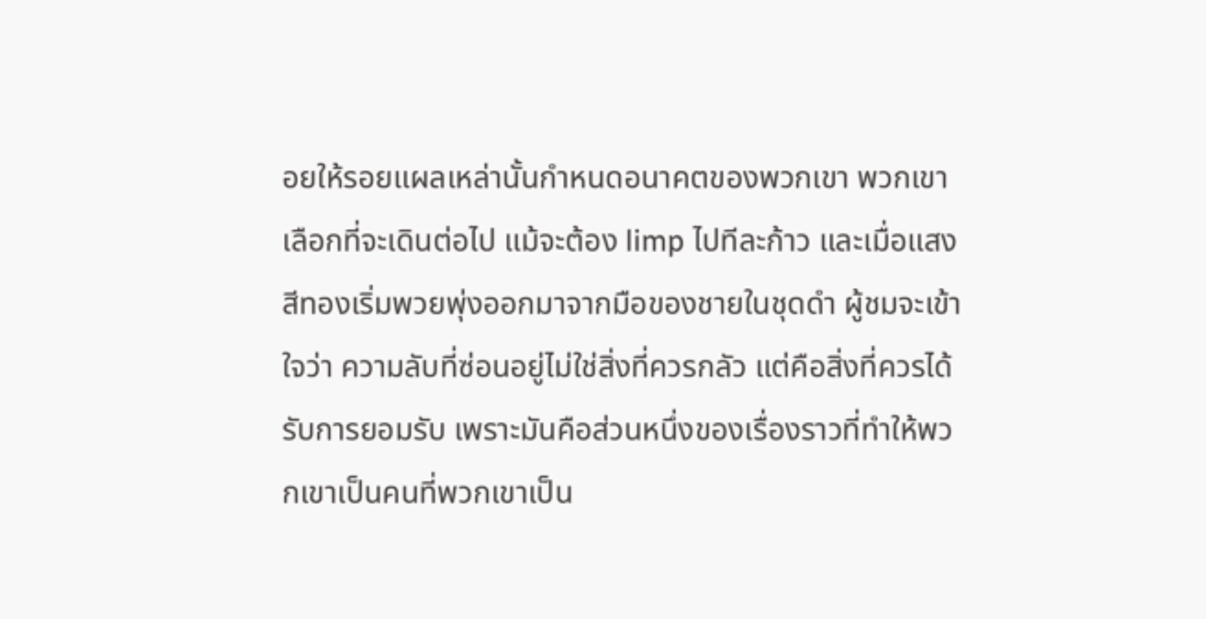อยให้รอยแผลเหล่านั้นกำหนดอนาคตของพวกเขา พวกเขาเลือกที่จะเดินต่อไป แม้จะต้อง limp ไปทีละก้าว และเมื่อแสงสีทองเริ่มพวยพุ่งออกมาจากมือของชายในชุดดำ ผู้ชมจะเข้าใจว่า ความลับที่ซ่อนอยู่ไม่ใช่สิ่งที่ควรกลัว แต่คือสิ่งที่ควรได้รับการยอมรับ เพราะมันคือส่วนหนึ่งของเรื่องราวที่ทำให้พวกเขาเป็นคนที่พวกเขาเป็น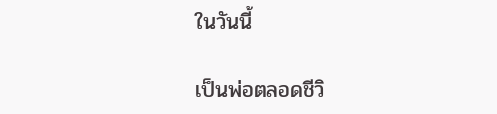ในวันนี้

เป็นพ่อตลอดชีวิ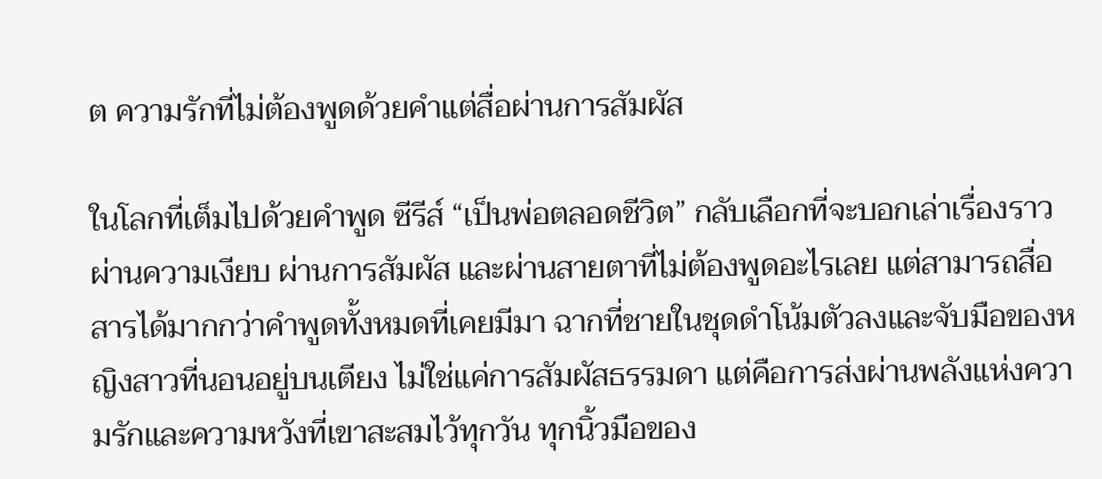ต ความรักที่ไม่ต้องพูดด้วยคำแต่สื่อผ่านการสัมผัส

ในโลกที่เต็มไปด้วยคำพูด ซีรีส์ “เป็นพ่อตลอดชีวิต” กลับเลือกที่จะบอกเล่าเรื่องราวผ่านความเงียบ ผ่านการสัมผัส และผ่านสายตาที่ไม่ต้องพูดอะไรเลย แต่สามารถสื่อสารได้มากกว่าคำพูดทั้งหมดที่เคยมีมา ฉากที่ชายในชุดดำโน้มตัวลงและจับมือของหญิงสาวที่นอนอยู่บนเตียง ไม่ใช่แค่การสัมผัสธรรมดา แต่คือการส่งผ่านพลังแห่งความรักและความหวังที่เขาสะสมไว้ทุกวัน ทุกนิ้วมือของ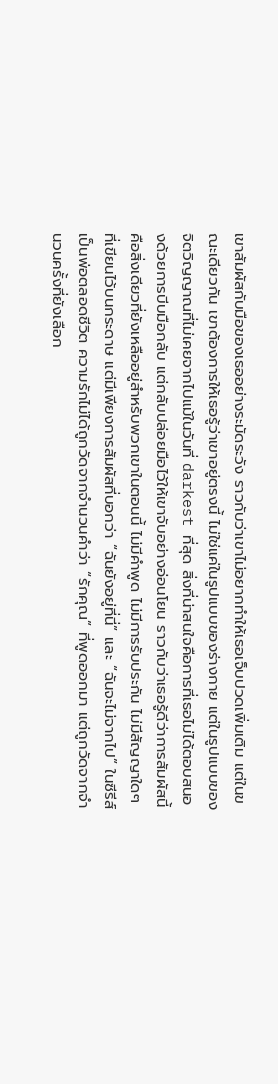เขาสัมผัสกับมือของเธออย่างระมัดระวัง ราวกับว่าเขาไม่อยากทำให้เธอเจ็บปวดเพิ่มเติม แต่ในขณะเดียวกัน เขาต้องการให้เธอรู้ว่าเขาอยู่ตรงนี้ ไม่ใช่แค่ในรูปแบบของร่างกาย แต่ในรูปแบบของจิตวิญญาณที่ไม่เคยจากไปแม้ในวันที่ darkest ที่สุด สิ่งที่น่าสนใจคือการที่เธอไม่ได้ตอบสนองด้วยการบีบมือกลับ แต่กลับปล่อยมือไว้ให้เขาจับอย่างอ่อนโยน ราวกับว่าเธอรู้ดีว่าการสัมผัสนี้คือสิ่งเดียวที่ยังเหลืออยู่สำหรับพวกเขาในตอนนี้ ไม่มีคำพูด ไม่มีการรับประกัน ไม่มีสัญญาใดๆ ที่เขียนไว้บนกระดาษ แต่มีเพียงการสัมผัสที่บอกว่า “ฉันยังอยู่ที่นี่” และ “ฉันจะไม่จากไป” ในซีรีส์ เป็นพ่อตลอดชีวิต ความรักไม่ได้ถูกวัดจากจำนวนคำว่า “รักคุณ” ที่พูดออกมา แต่ถูกวัดจากจำนวนครั้งที่ยังเลือก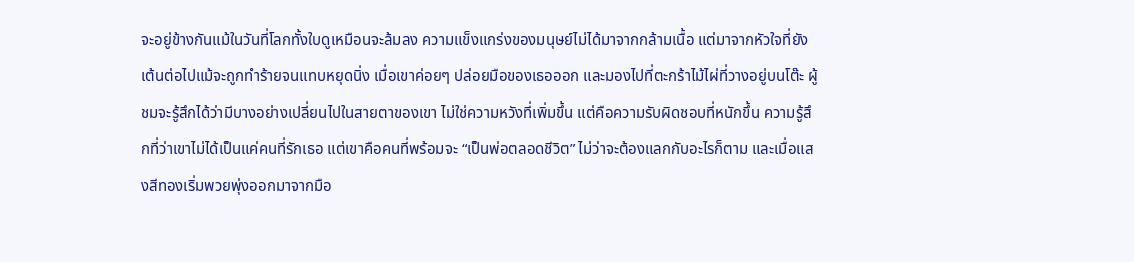จะอยู่ข้างกันแม้ในวันที่โลกทั้งใบดูเหมือนจะล้มลง ความแข็งแกร่งของมนุษย์ไม่ได้มาจากกล้ามเนื้อ แต่มาจากหัวใจที่ยังเต้นต่อไปแม้จะถูกทำร้ายจนแทบหยุดนิ่ง เมื่อเขาค่อยๆ ปล่อยมือของเธอออก และมองไปที่ตะกร้าไม้ไผ่ที่วางอยู่บนโต๊ะ ผู้ชมจะรู้สึกได้ว่ามีบางอย่างเปลี่ยนไปในสายตาของเขา ไม่ใช่ความหวังที่เพิ่มขึ้น แต่คือความรับผิดชอบที่หนักขึ้น ความรู้สึกที่ว่าเขาไม่ได้เป็นแค่คนที่รักเธอ แต่เขาคือคนที่พร้อมจะ “เป็นพ่อตลอดชีวิต” ไม่ว่าจะต้องแลกกับอะไรก็ตาม และเมื่อแสงสีทองเริ่มพวยพุ่งออกมาจากมือ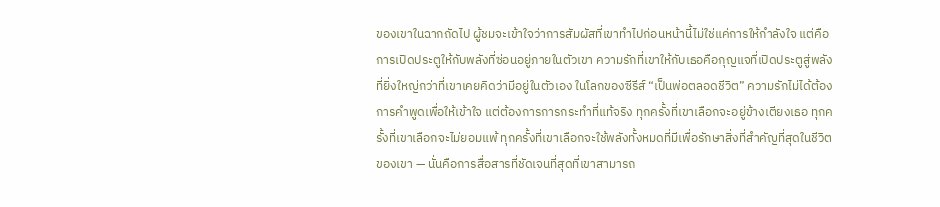ของเขาในฉากถัดไป ผู้ชมจะเข้าใจว่าการสัมผัสที่เขาทำไปก่อนหน้านี้ไม่ใช่แค่การให้กำลังใจ แต่คือการเปิดประตูให้กับพลังที่ซ่อนอยู่ภายในตัวเขา ความรักที่เขาให้กับเธอคือกุญแจที่เปิดประตูสู่พลังที่ยิ่งใหญ่กว่าที่เขาเคยคิดว่ามีอยู่ในตัวเอง ในโลกของซีรีส์ “เป็นพ่อตลอดชีวิต” ความรักไม่ได้ต้องการคำพูดเพื่อให้เข้าใจ แต่ต้องการการกระทำที่แท้จริง ทุกครั้งที่เขาเลือกจะอยู่ข้างเตียงเธอ ทุกครั้งที่เขาเลือกจะไม่ยอมแพ้ ทุกครั้งที่เขาเลือกจะใช้พลังทั้งหมดที่มีเพื่อรักษาสิ่งที่สำคัญที่สุดในชีวิตของเขา — นั่นคือการสื่อสารที่ชัดเจนที่สุดที่เขาสามารถ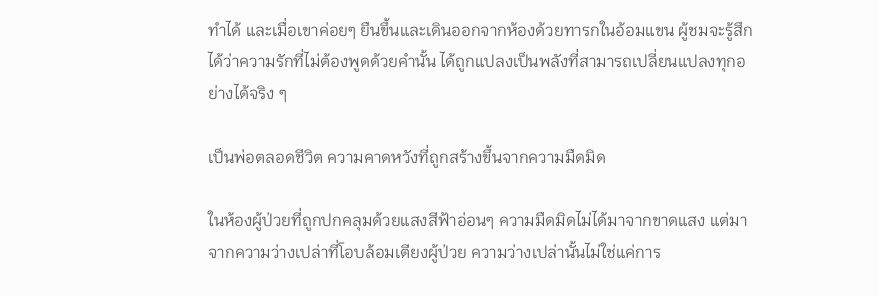ทำได้ และเมื่อเขาค่อยๆ ยืนขึ้นและเดินออกจากห้องด้วยทารกในอ้อมแขน ผู้ชมจะรู้สึกได้ว่าความรักที่ไม่ต้องพูดด้วยคำนั้น ได้ถูกแปลงเป็นพลังที่สามารถเปลี่ยนแปลงทุกอย่างได้จริง ๆ

เป็นพ่อตลอดชีวิต ความคาดหวังที่ถูกสร้างขึ้นจากความมืดมิด

ในห้องผู้ป่วยที่ถูกปกคลุมด้วยแสงสีฟ้าอ่อนๆ ความมืดมิดไม่ได้มาจากขาดแสง แต่มาจากความว่างเปล่าที่โอบล้อมเตียงผู้ป่วย ความว่างเปล่านั้นไม่ใช่แค่การ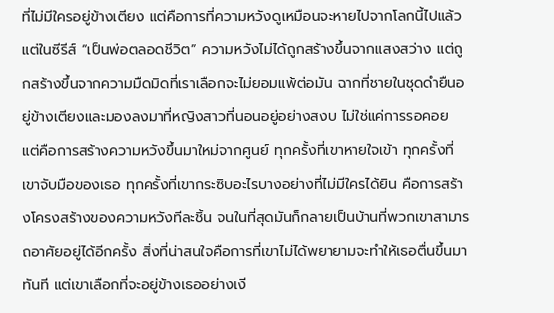ที่ไม่มีใครอยู่ข้างเตียง แต่คือการที่ความหวังดูเหมือนจะหายไปจากโลกนี้ไปแล้ว แต่ในซีรีส์ “เป็นพ่อตลอดชีวิต” ความหวังไม่ได้ถูกสร้างขึ้นจากแสงสว่าง แต่ถูกสร้างขึ้นจากความมืดมิดที่เราเลือกจะไม่ยอมแพ้ต่อมัน ฉากที่ชายในชุดดำยืนอยู่ข้างเตียงและมองลงมาที่หญิงสาวที่นอนอยู่อย่างสงบ ไม่ใช่แค่การรอคอย แต่คือการสร้างความหวังขึ้นมาใหม่จากศูนย์ ทุกครั้งที่เขาหายใจเข้า ทุกครั้งที่เขาจับมือของเธอ ทุกครั้งที่เขากระซิบอะไรบางอย่างที่ไม่มีใครได้ยิน คือการสร้างโครงสร้างของความหวังทีละชิ้น จนในที่สุดมันก็กลายเป็นบ้านที่พวกเขาสามารถอาศัยอยู่ได้อีกครั้ง สิ่งที่น่าสนใจคือการที่เขาไม่ได้พยายามจะทำให้เธอตื่นขึ้นมาทันที แต่เขาเลือกที่จะอยู่ข้างเธออย่างเงี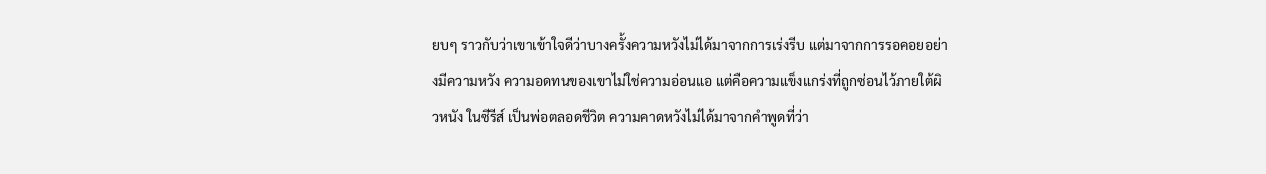ยบๆ ราวกับว่าเขาเข้าใจดีว่าบางครั้งความหวังไม่ได้มาจากการเร่งรีบ แต่มาจากการรอคอยอย่างมีความหวัง ความอดทนของเขาไม่ใช่ความอ่อนแอ แต่คือความแข็งแกร่งที่ถูกซ่อนไว้ภายใต้ผิวหนัง ในซีรีส์ เป็นพ่อตลอดชีวิต ความคาดหวังไม่ได้มาจากคำพูดที่ว่า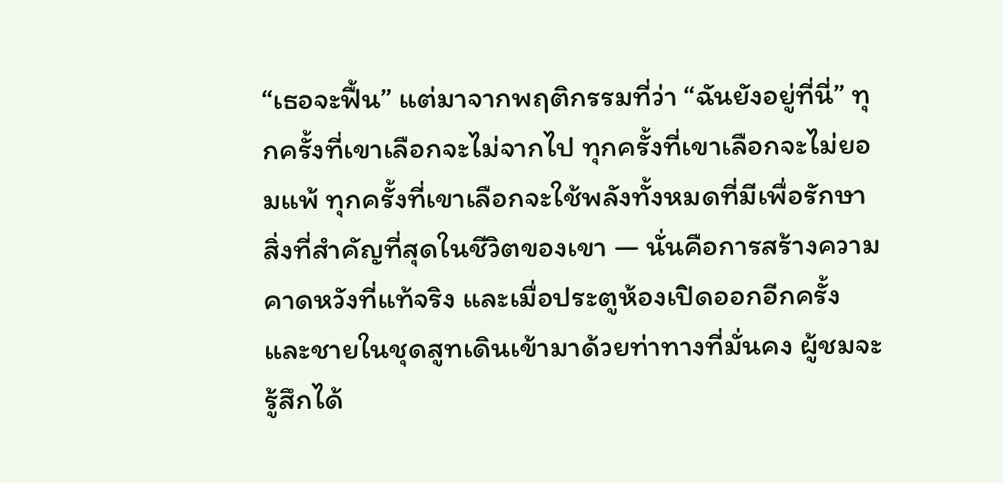“เธอจะฟื้น” แต่มาจากพฤติกรรมที่ว่า “ฉันยังอยู่ที่นี่” ทุกครั้งที่เขาเลือกจะไม่จากไป ทุกครั้งที่เขาเลือกจะไม่ยอมแพ้ ทุกครั้งที่เขาเลือกจะใช้พลังทั้งหมดที่มีเพื่อรักษาสิ่งที่สำคัญที่สุดในชีวิตของเขา — นั่นคือการสร้างความคาดหวังที่แท้จริง และเมื่อประตูห้องเปิดออกอีกครั้ง และชายในชุดสูทเดินเข้ามาด้วยท่าทางที่มั่นคง ผู้ชมจะรู้สึกได้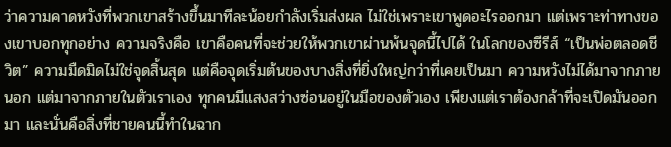ว่าความคาดหวังที่พวกเขาสร้างขึ้นมาทีละน้อยกำลังเริ่มส่งผล ไม่ใช่เพราะเขาพูดอะไรออกมา แต่เพราะท่าทางของเขาบอกทุกอย่าง ความจริงคือ เขาคือคนที่จะช่วยให้พวกเขาผ่านพ้นจุดนี้ไปได้ ในโลกของซีรีส์ “เป็นพ่อตลอดชีวิต” ความมืดมิดไม่ใช่จุดสิ้นสุด แต่คือจุดเริ่มต้นของบางสิ่งที่ยิ่งใหญ่กว่าที่เคยเป็นมา ความหวังไม่ได้มาจากภายนอก แต่มาจากภายในตัวเราเอง ทุกคนมีแสงสว่างซ่อนอยู่ในมือของตัวเอง เพียงแต่เราต้องกล้าที่จะเปิดมันออกมา และนั่นคือสิ่งที่ชายคนนี้ทำในฉาก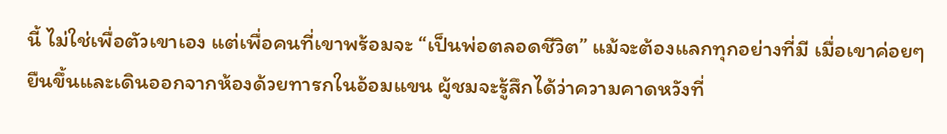นี้ ไม่ใช่เพื่อตัวเขาเอง แต่เพื่อคนที่เขาพร้อมจะ “เป็นพ่อตลอดชีวิต” แม้จะต้องแลกทุกอย่างที่มี เมื่อเขาค่อยๆ ยืนขึ้นและเดินออกจากห้องด้วยทารกในอ้อมแขน ผู้ชมจะรู้สึกได้ว่าความคาดหวังที่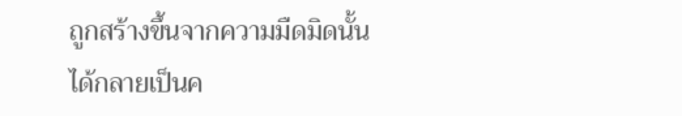ถูกสร้างขึ้นจากความมืดมิดนั้น ได้กลายเป็นค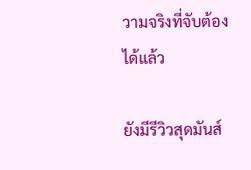วามจริงที่จับต้องได้แล้ว

ยังมีรีวิวสุดมันส์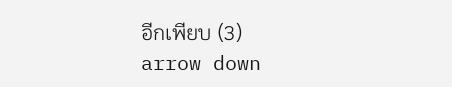อีกเพียบ (3)
arrow down